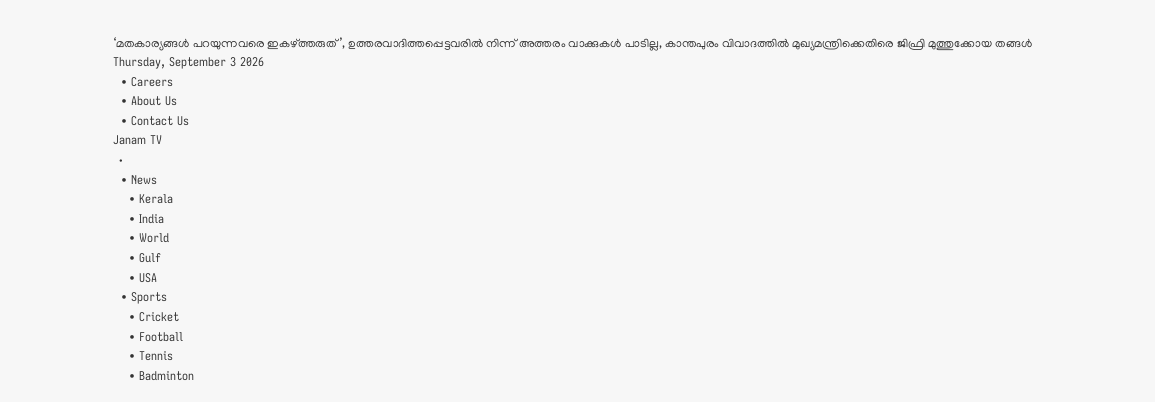‘മതകാര്യങ്ങൾ പറയുന്നവരെ ഇകഴ്ത്തരുത്’, ഉത്തരവാദിത്തപ്പെട്ടവരിൽ നിന്ന് അത്തരം വാക്കുകൾ പാടില്ല, കാന്തപുരം വിവാദത്തിൽ മുഖ്യമന്ത്രിക്കെതിരെ ജിഫ്രി മുത്തുക്കോയ തങ്ങൾ
Thursday, September 3 2026
  • Careers
  • About Us
  • Contact Us
Janam TV
  •
  • News
    • Kerala
    • India
    • World
    • Gulf
    • USA
  • Sports
    • Cricket
    • Football
    • Tennis
    • Badminton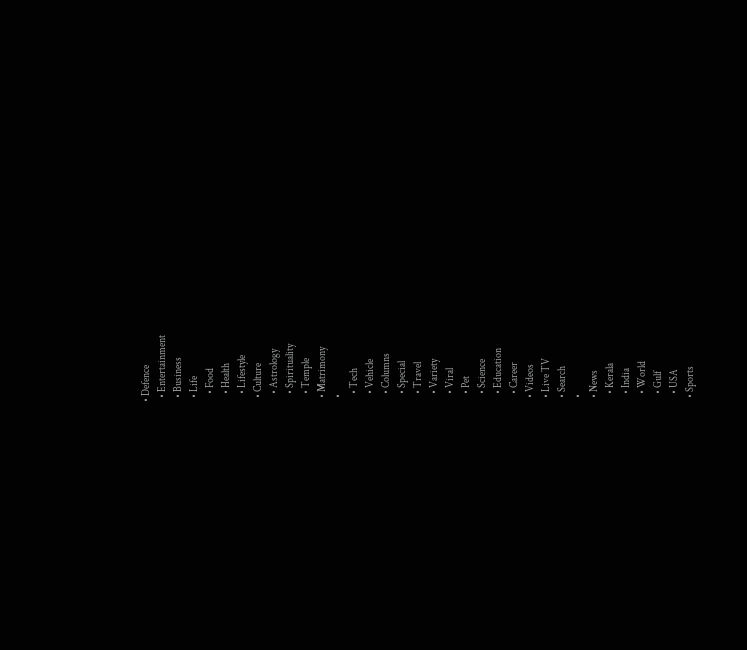• Defence
  • Entertainment
  • Business
  • Life
    • Food
    • Health
    • Lifestyle
  • Culture
    • Astrology
    • Spirituality
    • Temple
  • Matrimony
  •
    • Tech
    • Vehicle
    • Columns
    • Special
    • Travel
    • Variety
    • Viral
    • Pet
    • Science
    • Education
    • Career
  • Videos
  • Live TV
  • Search
  •
  • News
    • Kerala
    • India
    • World
    • Gulf
    • USA
  • Sports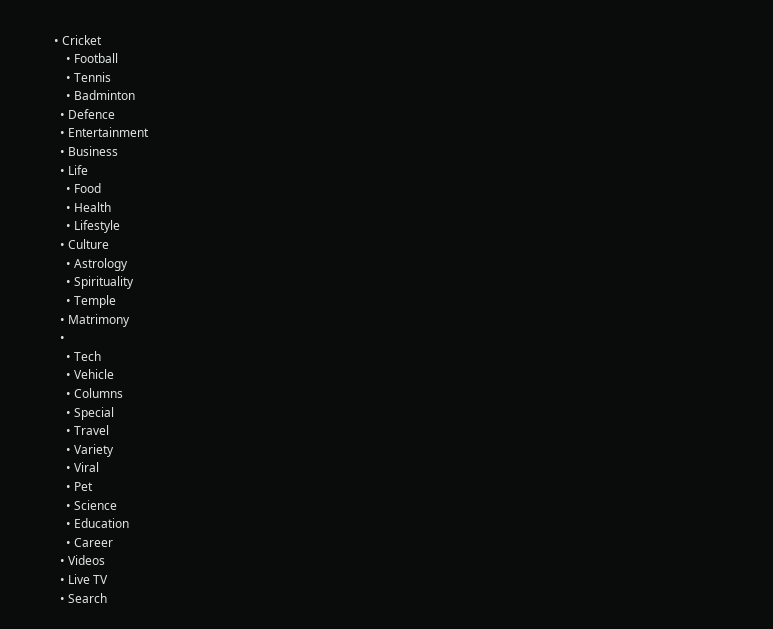• Cricket
    • Football
    • Tennis
    • Badminton
  • Defence
  • Entertainment
  • Business
  • Life
    • Food
    • Health
    • Lifestyle
  • Culture
    • Astrology
    • Spirituality
    • Temple
  • Matrimony
  •
    • Tech
    • Vehicle
    • Columns
    • Special
    • Travel
    • Variety
    • Viral
    • Pet
    • Science
    • Education
    • Career
  • Videos
  • Live TV
  • Search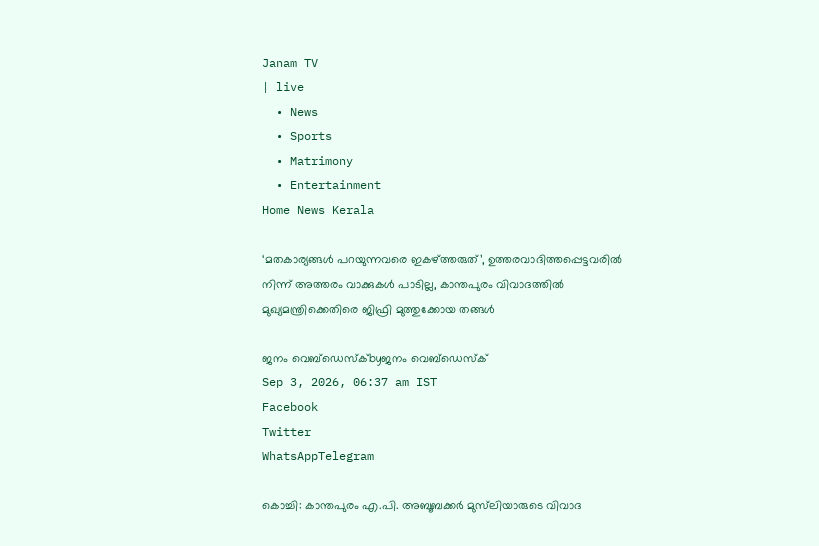Janam TV
| live
  • News
  • Sports
  • Matrimony
  • Entertainment
Home News Kerala

‘മതകാര്യങ്ങൾ പറയുന്നവരെ ഇകഴ്‌ത്തരുത്’, ഉത്തരവാദിത്തപ്പെട്ടവരിൽ നിന്ന് അത്തരം വാക്കുകൾ പാടില്ല, കാന്തപുരം വിവാദത്തിൽ മുഖ്യമന്ത്രിക്കെതിരെ ജിഫ്രി മുത്തുക്കോയ തങ്ങൾ

ജനം വെബ്‌ഡെസ്ക്byജനം വെബ്‌ഡെസ്ക്
Sep 3, 2026, 06:37 am IST
Facebook
Twitter
WhatsAppTelegram

കൊച്ചി: കാന്തപുരം എ.പി. അബൂബക്കർ മുസ്‌ലിയാരുടെ വിവാദ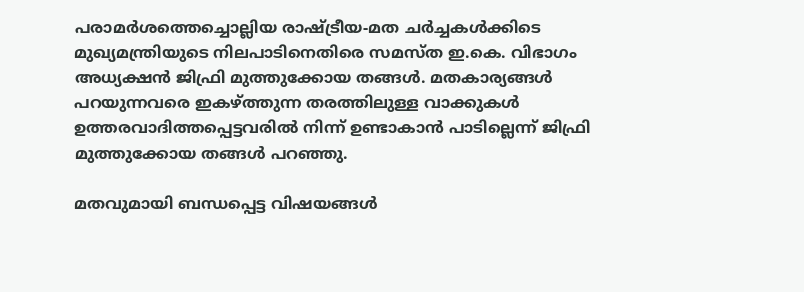പരാമർശത്തെച്ചൊല്ലിയ രാഷ്‌ട്രീയ-മത ചർച്ചകൾക്കിടെ മുഖ്യമന്ത്രിയുടെ നിലപാടിനെതിരെ സമസ്ത ഇ.കെ. വിഭാഗം അധ്യക്ഷൻ ജിഫ്രി മുത്തുക്കോയ തങ്ങൾ. മതകാര്യങ്ങൾ പറയുന്നവരെ ഇകഴ്‌ത്തുന്ന തരത്തിലുള്ള വാക്കുകൾ ഉത്തരവാദിത്തപ്പെട്ടവരിൽ നിന്ന് ഉണ്ടാകാൻ പാടില്ലെന്ന് ജിഫ്രി മുത്തുക്കോയ തങ്ങൾ പറഞ്ഞു.

മതവുമായി ബന്ധപ്പെട്ട വിഷയങ്ങൾ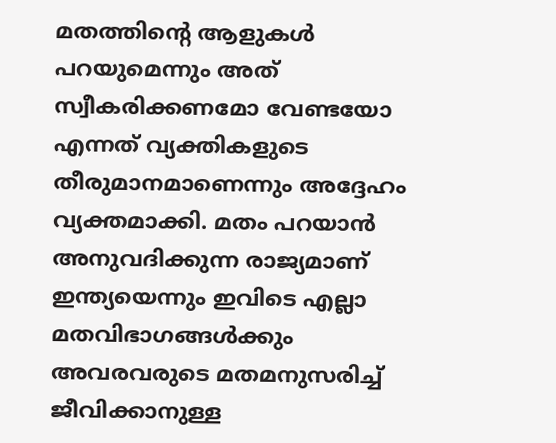മതത്തിന്റെ ആളുകൾ പറയുമെന്നും അത് സ്വീകരിക്കണമോ വേണ്ടയോ എന്നത് വ്യക്തികളുടെ തീരുമാനമാണെന്നും അദ്ദേഹം വ്യക്തമാക്കി. മതം പറയാൻ അനുവദിക്കുന്ന രാജ്യമാണ് ഇന്ത്യയെന്നും ഇവിടെ എല്ലാ മതവിഭാഗങ്ങൾക്കും അവരവരുടെ മതമനുസരിച്ച് ജീവിക്കാനുള്ള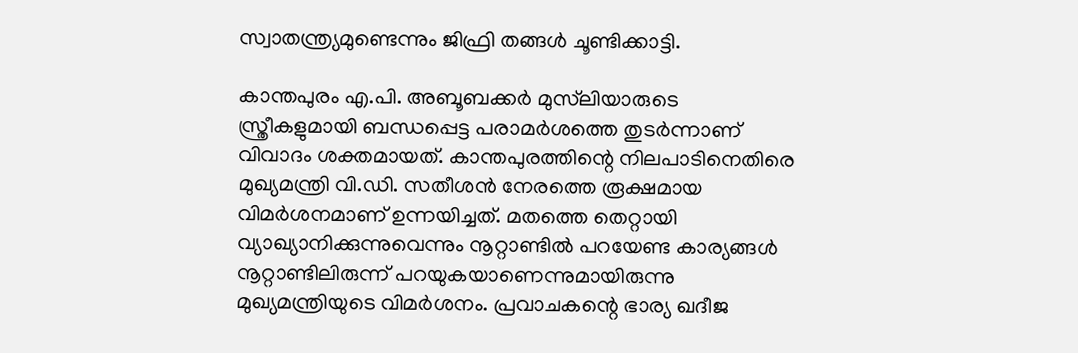സ്വാതന്ത്ര്യമുണ്ടെന്നും ജിഫ്രി തങ്ങൾ ചൂണ്ടിക്കാട്ടി.

കാന്തപുരം എ.പി. അബൂബക്കർ മുസ്‌ലിയാരുടെ സ്ത്രീകളുമായി ബന്ധപ്പെട്ട പരാമർശത്തെ തുടർന്നാണ് വിവാദം ശക്തമായത്. കാന്തപുരത്തിന്റെ നിലപാടിനെതിരെ മുഖ്യമന്ത്രി വി.ഡി. സതീശൻ നേരത്തെ രൂക്ഷമായ വിമർശനമാണ് ഉന്നയിച്ചത്. മതത്തെ തെറ്റായി വ്യാഖ്യാനിക്കുന്നുവെന്നും നൂറ്റാണ്ടിൽ പറയേണ്ട കാര്യങ്ങൾ നൂറ്റാണ്ടിലിരുന്ന് പറയുകയാണെന്നുമായിരുന്നു മുഖ്യമന്ത്രിയുടെ വിമർശനം. പ്രവാചകന്റെ ഭാര്യ ഖദീജ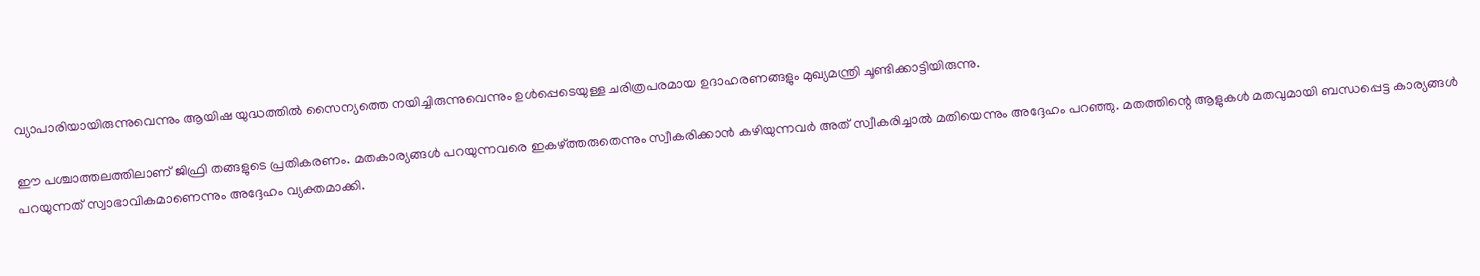വ്യാപാരിയായിരുന്നുവെന്നും ആയിഷ യുദ്ധത്തിൽ സൈന്യത്തെ നയിച്ചിരുന്നുവെന്നും ഉൾപ്പെടെയുള്ള ചരിത്രപരമായ ഉദാഹരണങ്ങളും മുഖ്യമന്ത്രി ചൂണ്ടിക്കാട്ടിയിരുന്നു.

ഈ പശ്ചാത്തലത്തിലാണ് ജിഫ്രി തങ്ങളുടെ പ്രതികരണം. മതകാര്യങ്ങൾ പറയുന്നവരെ ഇകഴ്‌ത്തരുതെന്നും സ്വീകരിക്കാൻ കഴിയുന്നവർ അത് സ്വീകരിച്ചാൽ മതിയെന്നും അദ്ദേഹം പറഞ്ഞു. മതത്തിന്റെ ആളുകൾ മതവുമായി ബന്ധപ്പെട്ട കാര്യങ്ങൾ പറയുന്നത് സ്വാഭാവികമാണെന്നും അദ്ദേഹം വ്യക്തമാക്കി.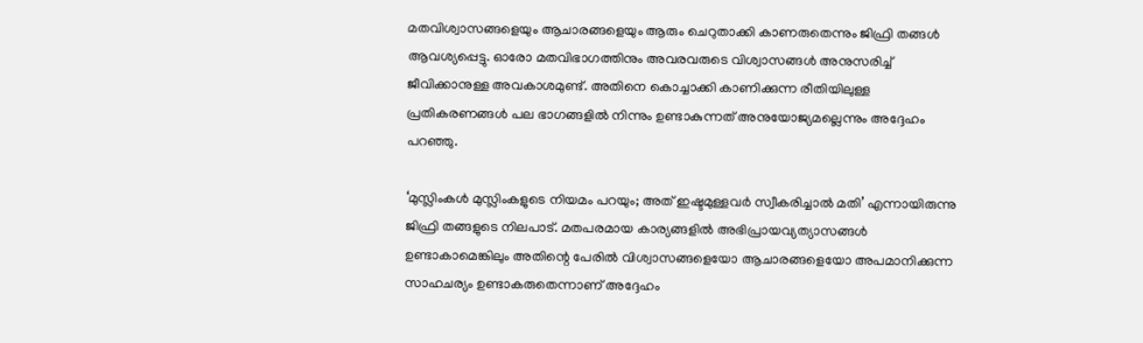മതവിശ്വാസങ്ങളെയും ആചാരങ്ങളെയും ആരും ചെറുതാക്കി കാണരുതെന്നും ജിഫ്രി തങ്ങൾ ആവശ്യപ്പെട്ടു. ഓരോ മതവിഭാഗത്തിനും അവരവരുടെ വിശ്വാസങ്ങൾ അനുസരിച്ച് ജീവിക്കാനുള്ള അവകാശമുണ്ട്. അതിനെ കൊച്ചാക്കി കാണിക്കുന്ന രീതിയിലുള്ള പ്രതികരണങ്ങൾ പല ഭാഗങ്ങളിൽ നിന്നും ഉണ്ടാകുന്നത് അനുയോജ്യമല്ലെന്നും അദ്ദേഹം പറഞ്ഞു.

‘മുസ്ലിംകൾ മുസ്ലിംകളുടെ നിയമം പറയും; അത് ഇഷ്ടമുള്ളവർ സ്വീകരിച്ചാൽ മതി’ എന്നായിരുന്നു ജിഫ്രി തങ്ങളുടെ നിലപാട്. മതപരമായ കാര്യങ്ങളിൽ അഭിപ്രായവ്യത്യാസങ്ങൾ ഉണ്ടാകാമെങ്കിലും അതിന്റെ പേരിൽ വിശ്വാസങ്ങളെയോ ആചാരങ്ങളെയോ അപമാനിക്കുന്ന സാഹചര്യം ഉണ്ടാകരുതെന്നാണ് അദ്ദേഹം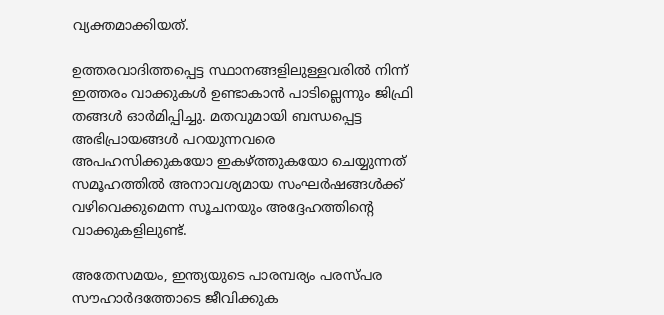വ്യക്തമാക്കിയത്.

ഉത്തരവാദിത്തപ്പെട്ട സ്ഥാനങ്ങളിലുള്ളവരിൽ നിന്ന് ഇത്തരം വാക്കുകൾ ഉണ്ടാകാൻ പാടില്ലെന്നും ജിഫ്രി തങ്ങൾ ഓർമിപ്പിച്ചു. മതവുമായി ബന്ധപ്പെട്ട അഭിപ്രായങ്ങൾ പറയുന്നവരെ അപഹസിക്കുകയോ ഇകഴ്‌ത്തുകയോ ചെയ്യുന്നത് സമൂഹത്തിൽ അനാവശ്യമായ സംഘർഷങ്ങൾക്ക് വഴിവെക്കുമെന്ന സൂചനയും അദ്ദേഹത്തിന്റെ വാക്കുകളിലുണ്ട്.

അതേസമയം, ഇന്ത്യയുടെ പാരമ്പര്യം പരസ്പര സൗഹാർദത്തോടെ ജീവിക്കുക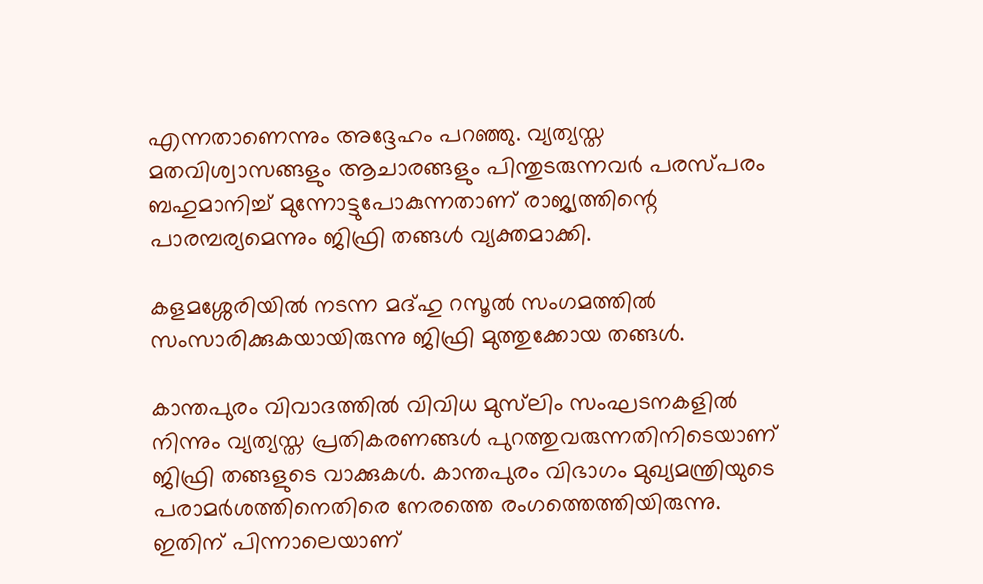എന്നതാണെന്നും അദ്ദേഹം പറഞ്ഞു. വ്യത്യസ്ത മതവിശ്വാസങ്ങളും ആചാരങ്ങളും പിന്തുടരുന്നവർ പരസ്പരം ബഹുമാനിച്ച് മുന്നോട്ടുപോകുന്നതാണ് രാജ്യത്തിന്റെ പാരമ്പര്യമെന്നും ജിഫ്രി തങ്ങൾ വ്യക്തമാക്കി.

കളമശ്ശേരിയിൽ നടന്ന മദ്ഹു റസൂൽ സംഗമത്തിൽ സംസാരിക്കുകയായിരുന്നു ജിഫ്രി മുത്തുക്കോയ തങ്ങൾ.

കാന്തപുരം വിവാദത്തിൽ വിവിധ മുസ്‌ലിം സംഘടനകളിൽ നിന്നും വ്യത്യസ്ത പ്രതികരണങ്ങൾ പുറത്തുവരുന്നതിനിടെയാണ് ജിഫ്രി തങ്ങളുടെ വാക്കുകൾ. കാന്തപുരം വിഭാഗം മുഖ്യമന്ത്രിയുടെ പരാമർശത്തിനെതിരെ നേരത്തെ രംഗത്തെത്തിയിരുന്നു. ഇതിന് പിന്നാലെയാണ്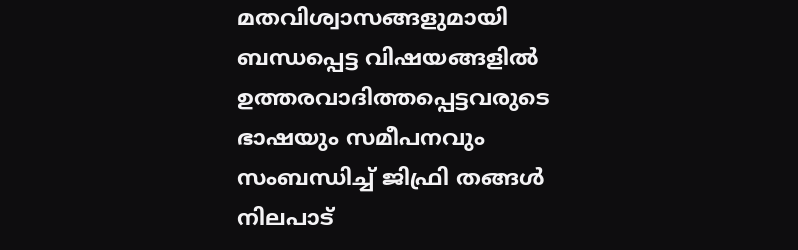മതവിശ്വാസങ്ങളുമായി ബന്ധപ്പെട്ട വിഷയങ്ങളിൽ ഉത്തരവാദിത്തപ്പെട്ടവരുടെ ഭാഷയും സമീപനവും സംബന്ധിച്ച് ജിഫ്രി തങ്ങൾ നിലപാട്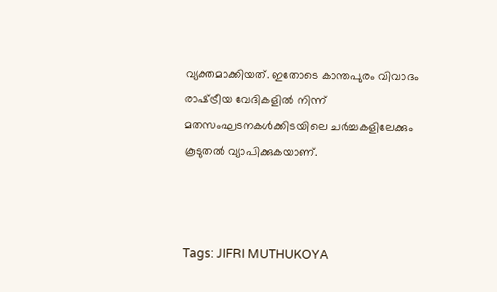വ്യക്തമാക്കിയത്. ഇതോടെ കാന്തപുരം വിവാദം രാഷ്‌ട്രീയ വേദികളിൽ നിന്ന് മതസംഘടനകൾക്കിടയിലെ ചർച്ചകളിലേക്കും കൂടുതൽ വ്യാപിക്കുകയാണ്.



Tags: JIFRI MUTHUKOYA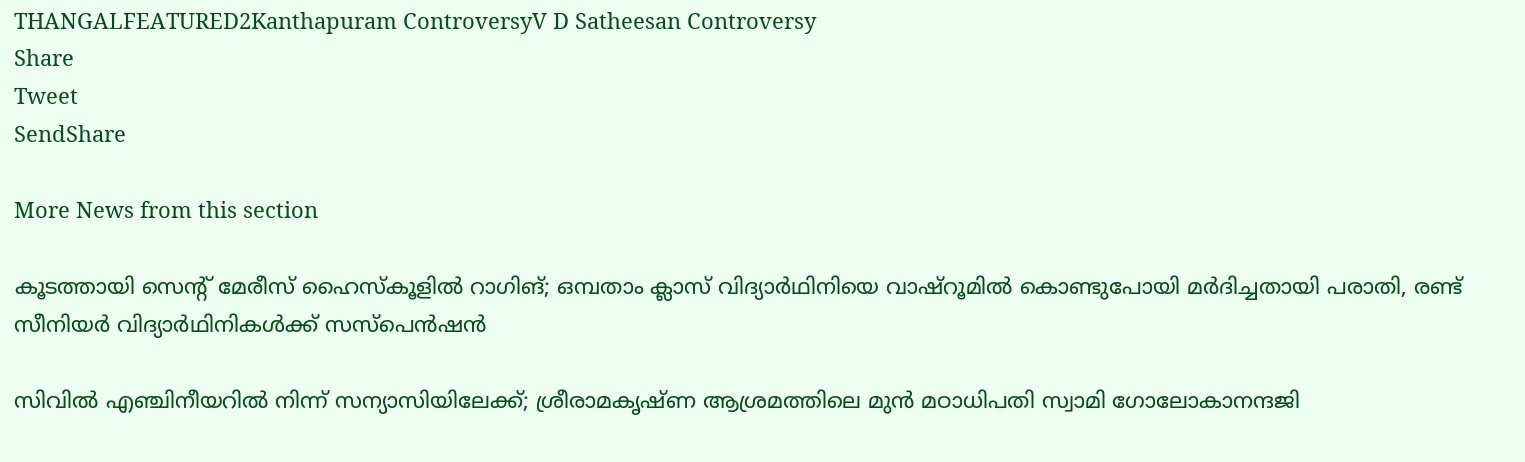THANGALFEATURED2Kanthapuram ControversyV D Satheesan Controversy
Share
Tweet
SendShare

More News from this section

കൂടത്തായി സെന്റ് മേരീസ് ഹൈസ്‌കൂളിൽ റാഗിങ്; ഒമ്പതാം ക്ലാസ് വിദ്യാർഥിനിയെ വാഷ്‌റൂമിൽ കൊണ്ടുപോയി മർദിച്ചതായി പരാതി, രണ്ട് സീനിയർ വിദ്യാർഥിനികൾക്ക് സസ്‌പെൻഷൻ

സിവിൽ എഞ്ചിനീയറിൽ നിന്ന് സന്യാസിയിലേക്ക്; ശ്രീരാമകൃഷ്ണ ആശ്രമത്തിലെ മുൻ മഠാധിപതി സ്വാമി ഗോലോകാനന്ദജി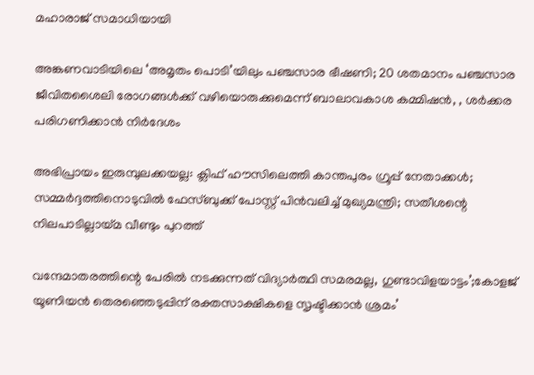മഹാരാജ് സമാധിയായി

അങ്കണവാടിയിലെ ‘അമൃതം പൊടി’യിലും പഞ്ചസാര ഭീഷണി; 20 ശതമാനം പഞ്ചസാര ജീവിതശൈലി രോഗങ്ങൾക്ക് വഴിയൊരുക്കുമെന്ന് ബാലാവകാശ കമ്മിഷൻ, , ശർക്കര പരിഗണിക്കാൻ നിർദേശം

അഭിപ്രായം ഇരുമ്പുലക്കയല്ല: ക്ലിഫ് ഹൗസിലെത്തി കാന്തപുരം ഗ്രൂപ്പ് നേതാക്കൾ; സമ്മർദ്ദത്തിനൊടുവിൽ ഫേസ്ബുക്ക് പോസ്റ്റ് പിൻവലിച്ച് മുഖ്യമന്ത്രി; സതീശന്റെ നിലപാടില്ലായ്മ വീണ്ടും പുറത്ത്

വന്ദേമാതരത്തിന്റെ പേരിൽ നടക്കുന്നത് വിദ്യാർത്ഥി സമരമല്ല, ഗുണ്ടാവിളയാട്ടം’;കോളജ് യൂണിയൻ തെരഞ്ഞെടുപ്പിന് രക്തസാക്ഷികളെ സൃഷ്ടിക്കാൻ ശ്രമം’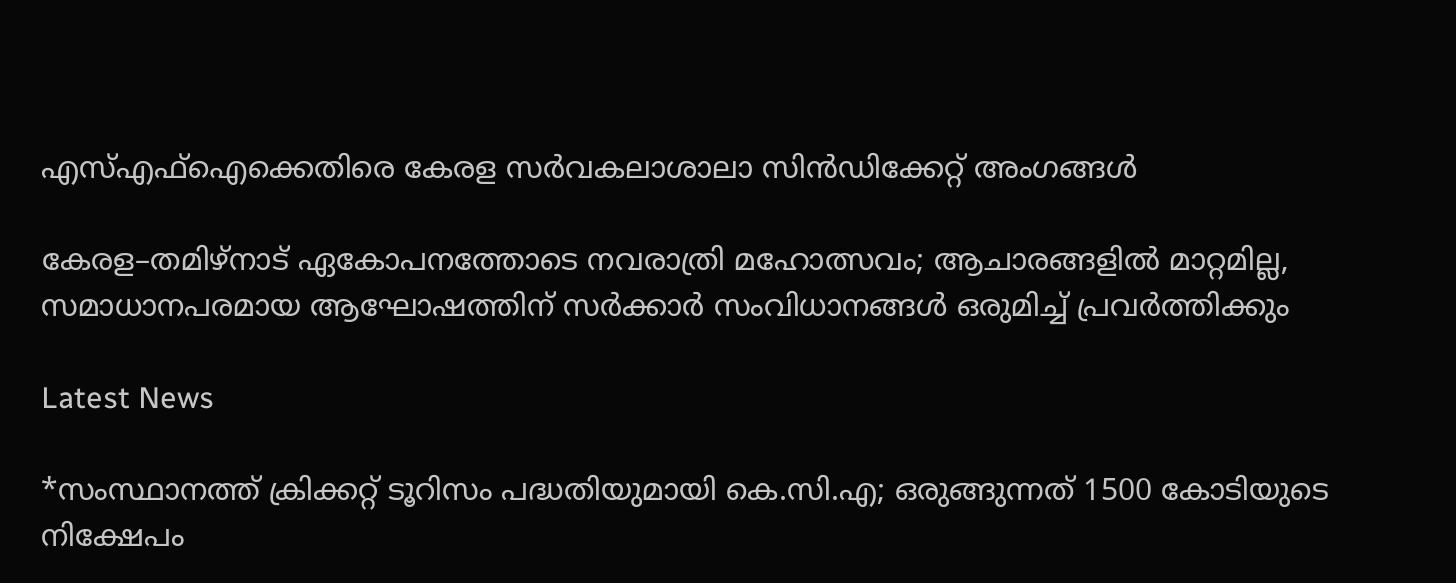എസ്‌എഫ്‌ഐക്കെതിരെ കേരള സർവകലാശാലാ സിൻഡിക്കേറ്റ് അംഗങ്ങൾ

കേരള–തമിഴ്നാട് ഏകോപനത്തോടെ നവരാത്രി മഹോത്സവം; ആചാരങ്ങളിൽ മാറ്റമില്ല, സമാധാനപരമായ ആഘോഷത്തിന് സർക്കാർ സംവിധാനങ്ങൾ ഒരുമിച്ച് പ്രവർത്തിക്കും

Latest News

*സംസ്ഥാനത്ത് ക്രിക്കറ്റ് ടൂറിസം പദ്ധതിയുമായി കെ.സി.എ; ഒരുങ്ങുന്നത് 1500 കോടിയുടെ നിക്ഷേപം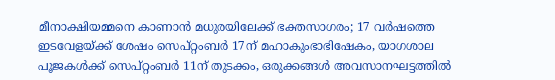മീനാക്ഷിയമ്മനെ കാണാൻ മധുരയിലേക്ക് ഭക്തസാഗരം; 17 വർഷത്തെ ഇടവേളയ്‌ക്ക് ശേഷം സെപ്റ്റംബർ 17ന് മഹാകുംഭാഭിഷേകം, യാഗശാല പൂജകൾക്ക് സെപ്റ്റംബർ 11ന് തുടക്കം, ഒരുക്കങ്ങൾ അവസാനഘട്ടത്തിൽ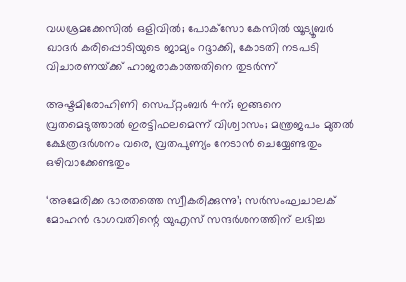വധശ്രമക്കേസിൽ ഒളിവിൽ; പോക്‌സോ കേസിൽ യൂട്യൂബർ ഖാദർ കരിപ്പൊടിയുടെ ജാമ്യം റദ്ദാക്കി, കോടതി നടപടി വിചാരണയ്‌ക്ക് ഹാജരാകാത്തതിനെ തുടർന്ന്

അഷ്ടമിരോഹിണി സെപ്റ്റംബർ 4ന്; ഇങ്ങനെ വ്രതമെടുത്താൽ ഇരട്ടിഫലമെന്ന് വിശ്വാസം; മന്ത്രജപം മുതൽ ക്ഷേത്രദർശനം വരെ, വ്രതപുണ്യം നേടാൻ ചെയ്യേണ്ടതും ഒഴിവാക്കേണ്ടതും

‘അമേരിക്ക ഭാരതത്തെ സ്വീകരിക്കുന്നു’; സർസംഘചാലക് മോഹൻ ഭാഗവതിന്റെ യുഎസ് സന്ദർശനത്തിന് ലഭിച്ച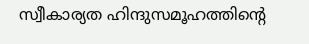സ്വീകാര്യത ഹിന്ദുസമൂഹത്തിന്റെ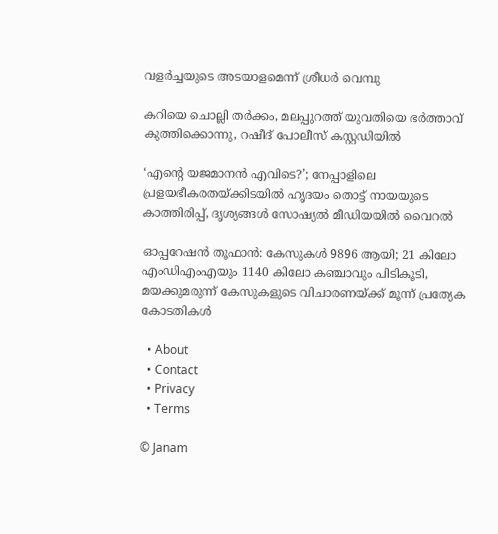വളർച്ചയുടെ അടയാളമെന്ന് ശ്രീധർ വെമ്പു

കറിയെ ചൊല്ലി തർക്കം, മലപ്പുറത്ത് യുവതിയെ ഭർത്താവ് കുത്തിക്കൊന്നു, റഷീദ് പോലീസ് കസ്റ്റഡിയിൽ

‘എന്റെ യജമാനൻ എവിടെ?’; നേപ്പാളിലെ പ്രളയഭീകരതയ്‌ക്കിടയിൽ ഹൃദയം തൊട്ട് നായയുടെ കാത്തിരിപ്പ്, ദൃശ്യങ്ങൾ സോഷ്യൽ മീഡിയയിൽ വൈറൽ

ഓപ്പറേഷൻ തൂഫാൻ: കേസുകൾ 9896 ആയി; 21 കിലോ എംഡിഎംഎയും 1140 കിലോ കഞ്ചാവും പിടികൂടി, മയക്കുമരുന്ന് കേസുകളുടെ വിചാരണയ്‌ക്ക് മൂന്ന് പ്രത്യേക കോടതികൾ

  • About
  • Contact
  • Privacy
  • Terms

© Janam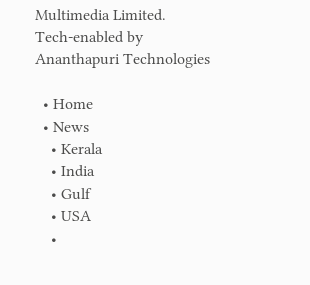Multimedia Limited.
Tech-enabled by Ananthapuri Technologies

  • Home
  • News
    • Kerala
    • India
    • Gulf
    • USA
    •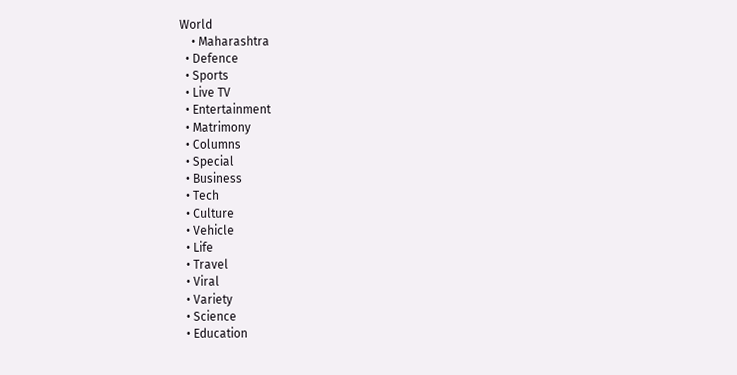World
    • Maharashtra
  • Defence
  • Sports
  • Live TV
  • Entertainment
  • Matrimony
  • Columns
  • Special
  • Business
  • Tech
  • Culture
  • Vehicle
  • Life
  • Travel
  • Viral
  • Variety
  • Science
  • Education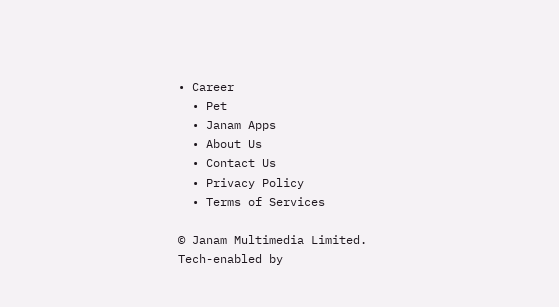• Career
  • Pet
  • Janam Apps
  • About Us
  • Contact Us
  • Privacy Policy
  • Terms of Services

© Janam Multimedia Limited.
Tech-enabled by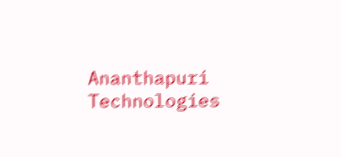Ananthapuri Technologies